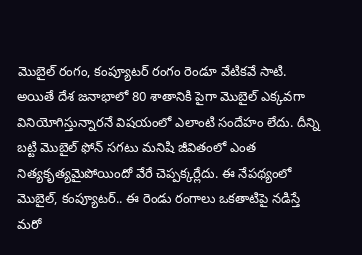మొబైల్ రంగం, కంప్యూటర్ రంగం రెండూ వేటికవే సాటి. అయితే దేశ జనాభాలో 80 శాతానికి పైగా మొబైల్ ఎక్కవగా వినియోగిస్తున్నారనే విషయంలో ఎలాంటి సందేహం లేదు. దీన్ని బట్టి మొబైల్ ఫోన్ సగటు మనిషి జీవితంలో ఎంత నిత్యకృత్యమైపోయిందో వేరే చెప్పక్కర్లేదు. ఈ నేపథ్యంలో మొబైల్, కంప్యూటర్.. ఈ రెండు రంగాలు ఒకతాటిపై నడిస్తే మరో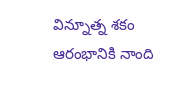విన్నూత్న శకం ఆరంభానికి నాంది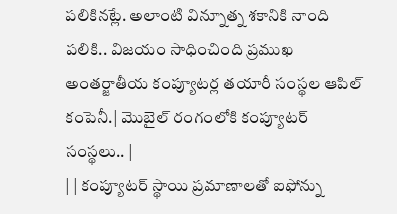పలికినట్లే. అలాంటి విన్నూత్న శకానికి నాంది పలికి.. విజయం సాధించింది ప్రముఖ అంతర్జాతీయ కంప్యూటర్ల తయారీ సంస్థల ఆపిల్ కంపెనీ.| మొబైల్ రంగంలోకి కంప్యూటర్ సంస్థలు.. |
| | కంప్యూటర్ స్థాయి ప్రమాణాలతో ఐఫోన్ను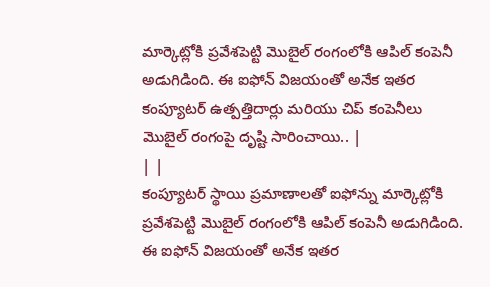మార్కెట్లోకి ప్రవేశపెట్టి మొబైల్ రంగంలోకి ఆపిల్ కంపెనీ అడుగిడింది. ఈ ఐఫోన్ విజయంతో అనేక ఇతర కంప్యూటర్ ఉత్పత్తిదార్లు మరియు చిప్ కంపెనీలు మొబైల్ రంగంపై దృష్టి సారించాయి.. |
| |
కంప్యూటర్ స్థాయి ప్రమాణాలతో ఐఫోన్ను మార్కెట్లోకి ప్రవేశపెట్టి మొబైల్ రంగంలోకి ఆపిల్ కంపెనీ అడుగిడింది. ఈ ఐఫోన్ విజయంతో అనేక ఇతర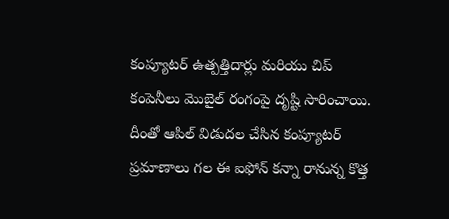కంప్యూటర్ ఉత్పత్తిదార్లు మరియు చిప్ కంపెనీలు మొబైల్ రంగంపై దృష్టి సారించాయి. దీంతో ఆపిల్ విడుదల చేసిన కంప్యూటర్ ప్రమాణాలు గల ఈ ఐఫోన్ కన్నా రానున్న కొత్త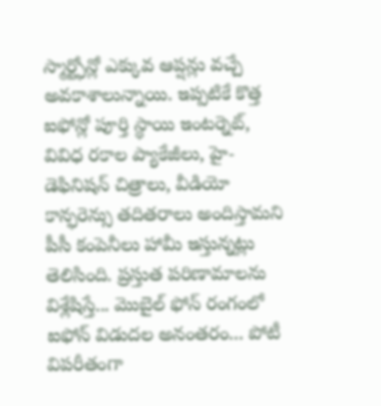స్మార్ట్ఫోన్లో ఎక్కువ ఆప్షన్లు వచ్చే అవకాశాలున్నాయి. ఇప్పటికే కొత్త ఐఫోన్లో పూర్తి స్థాయి ఇంటర్నెట్, వివిధ రకాల ప్యాకేజీలు, హై-డెఫినిషన్ చిత్రాలు, వీడియో కాన్ఫరెన్సు తదితరాలు అందిస్తామని పీసీ కంపెనీలు హామీ ఇస్తున్నట్లు తెలిసింది. ప్రస్తుత పరిణామాలను విశ్లేషిస్తే... మొబైల్ ఫోన్ రంగంలో ఐఫోన్ విడుదల అనంతరం... పోటీ విపరీతంగా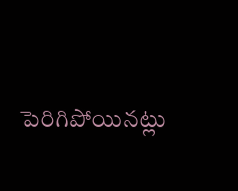పెరిగిపోయినట్లు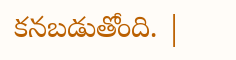కనబడుతోంది. |